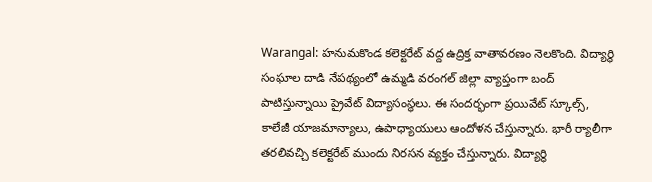Warangal: హనుమకొండ కలెక్టరేట్ వద్ద ఉద్రిక్త వాతావరణం నెలకొంది. విద్యార్థి సంఘాల దాడి నేపథ్యంలో ఉమ్మడి వరంగల్ జిల్లా వ్యాప్తంగా బంద్ పాటిస్తున్నాయి ప్రైవేట్ విద్యాసంస్థలు. ఈ సందర్భంగా ప్రయివేట్ స్కూల్స్, కాలేజీ యాజమాన్యాలు, ఉపాధ్యాయులు ఆందోళన చేస్తున్నారు. భారీ ర్యాలీగా తరలివచ్చి కలెక్టరేట్ ముందు నిరసన వ్యక్తం చేస్తున్నారు. విద్యార్థి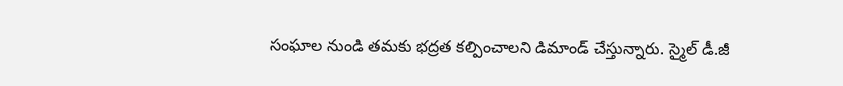సంఘాల నుండి తమకు భద్రత కల్పించాలని డిమాండ్ చేస్తున్నారు. స్మైల్ డీ.జీ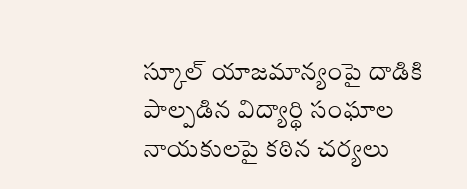స్కూల్ యాజమాన్యంపై దాడికి పాల్పడిన విద్యార్థి సంఘాల నాయకులపై కఠిన చర్యలు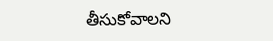తీసుకోవాలని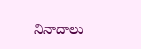నినాదాలు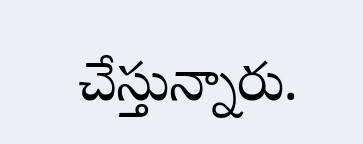చేస్తున్నారు.